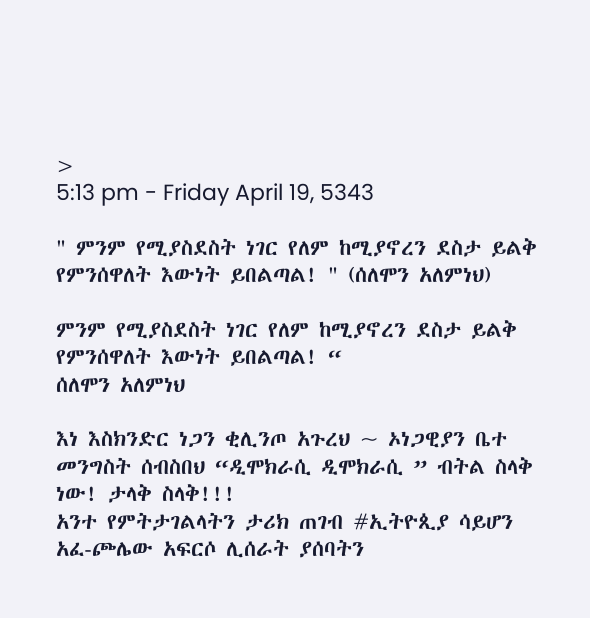>
5:13 pm - Friday April 19, 5343

" ምንም የሚያስደስት ነገር የለም ከሚያኖረን ደስታ ይልቅ የምንሰዋለት እውነት ይበልጣል! " (ሰለሞን አለምነህ)

ምንም የሚያስደስት ነገር የለም ከሚያኖረን ደስታ ይልቅ የምንሰዋለት እውነት ይበልጣል! “
ሰለሞን አለምነህ

እነ እስክንድር ነጋን ቂሊንጦ አጉረህ ~ ኦነጋዊያን ቤተ መንግስት ሰብስበህ “ዲሞክራሲ ዲሞክራሲ ” ብትል ስላቅ ነው! ታላቅ ስላቅ!!!
አንተ የምትታገልላትን ታሪክ ጠገብ #ኢትዮጲያ ሳይሆን አፈ-ጮሌው አፍርሶ ሊሰራት ያሰባትን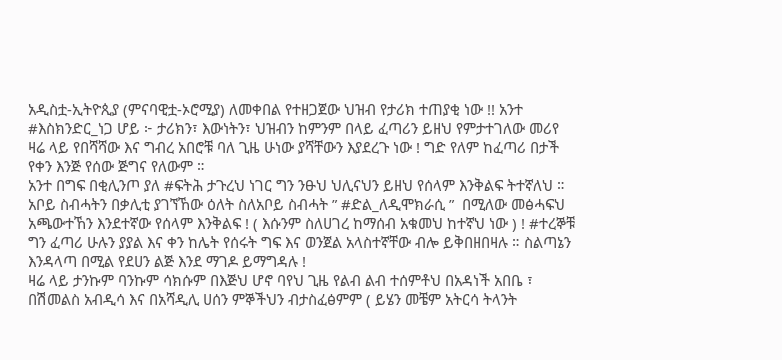አዲስቷ-ኢትዮጲያ (ምናባዊቷ-ኦሮሚያ) ለመቀበል የተዘጋጀው ህዝብ የታሪክ ተጠያቂ ነው !! አንተ #እስክንድር_ነጋ ሆይ ፦ ታሪክን፣ እውነትን፣ ህዝብን ከምንም በላይ ፈጣሪን ይዘህ የምታተገለው መሪየ ዛሬ ላይ የበሻሻው እና ግብረ አበሮቹ ባለ ጊዜ ሁነው ያሻቸውን እያደረጉ ነው ! ግድ የለም ከፈጣሪ በታች የቀን እንጅ የሰው ጅግና የለውም ።
አንተ በግፍ በቂሊንጦ ያለ #ፍትሕ ታጉረህ ነገር ግን ንፁህ ህሊናህን ይዘህ የሰላም እንቅልፍ ትተኛለህ ። አቦይ ስብሓትን በቃሊቲ ያገኘኸው ዕለት ስለአቦይ ስብሓት ” #ድል_ለዲሞክራሲ ”  በሚለው መፅሓፍህ አጫውተኸን እንደተኛው የሰላም እንቅልፍ ! ( እሱንም ስለሀገረ ከማሰብ አቁመህ ከተኛህ ነው ) ! #ተረኞቹ ግን ፈጣሪ ሁሉን ያያል እና ቀን ከሌት የሰሩት ግፍ እና ወንጀል አላስተኛቸው ብሎ ይቅበዘበዛሉ ። ስልጣኔን እንዳላጣ በሚል የደሀን ልጅ እንደ ማገዶ ይማግዳሉ !
ዛሬ ላይ ታንኩም ባንኩም ሳክሱም በእጅህ ሆኖ ባየህ ጊዜ የልብ ልብ ተሰምቶህ በአዳነች አበቤ ፣ በሽመልስ አብዲሳ እና በአሻዲሊ ሀሰን ምኞችህን ብታስፈፅምም ( ይሄን መቼም አትርሳ ትላንት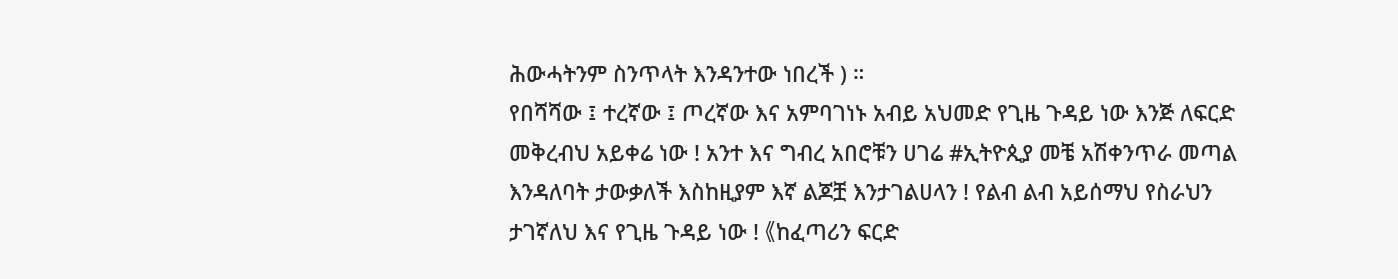ሕውሓትንም ስንጥላት እንዳንተው ነበረች ) ።
የበሻሻው ፤ ተረኛው ፤ ጦረኛው እና አምባገነኑ አብይ አህመድ የጊዜ ጉዳይ ነው እንጅ ለፍርድ መቅረብህ አይቀሬ ነው ! አንተ እና ግብረ አበሮቹን ሀገሬ #ኢትዮጲያ መቼ አሽቀንጥራ መጣል እንዳለባት ታውቃለች እስከዚያም እኛ ልጆቿ እንታገልሀላን ! የልብ ልብ አይሰማህ የስራህን ታገኛለህ እና የጊዜ ጉዳይ ነው ! 《ከፈጣሪን ፍርድ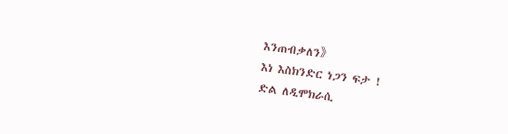እንጠብቃለን》
እነ እስክንድር ነጋን ፍታ !
ድል ለዲሞክራሲ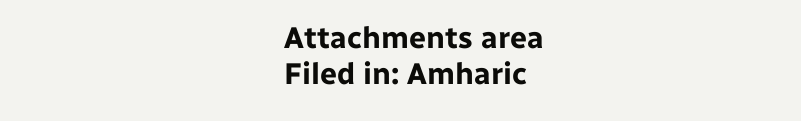Attachments area
Filed in: Amharic